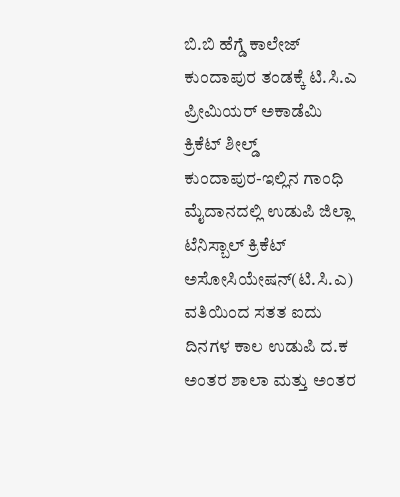ಬಿ.ಬಿ ಹೆಗ್ಡೆ ಕಾಲೇಜ್ ಕುಂದಾಪುರ ತಂಡಕ್ಕೆ ಟಿ.ಸಿ.ಎ ಪ್ರೀಮಿಯರ್ ಅಕಾಡೆಮಿ
ಕ್ರಿಕೆಟ್ ಶೀಲ್ಡ್
ಕುಂದಾಪುರ-ಇಲ್ಲಿನ ಗಾಂಧಿ ಮೈದಾನದಲ್ಲಿ ಉಡುಪಿ ಜಿಲ್ಲಾ ಟೆನಿಸ್ಬಾಲ್ ಕ್ರಿಕೆಟ್ ಅಸೋಸಿಯೇಷನ್(ಟಿ.ಸಿ.ಎ) ವತಿಯಿಂದ ಸತತ ಐದು ದಿನಗಳ ಕಾಲ ಉಡುಪಿ ದ.ಕ ಅಂತರ ಶಾಲಾ ಮತ್ತು ಅಂತರ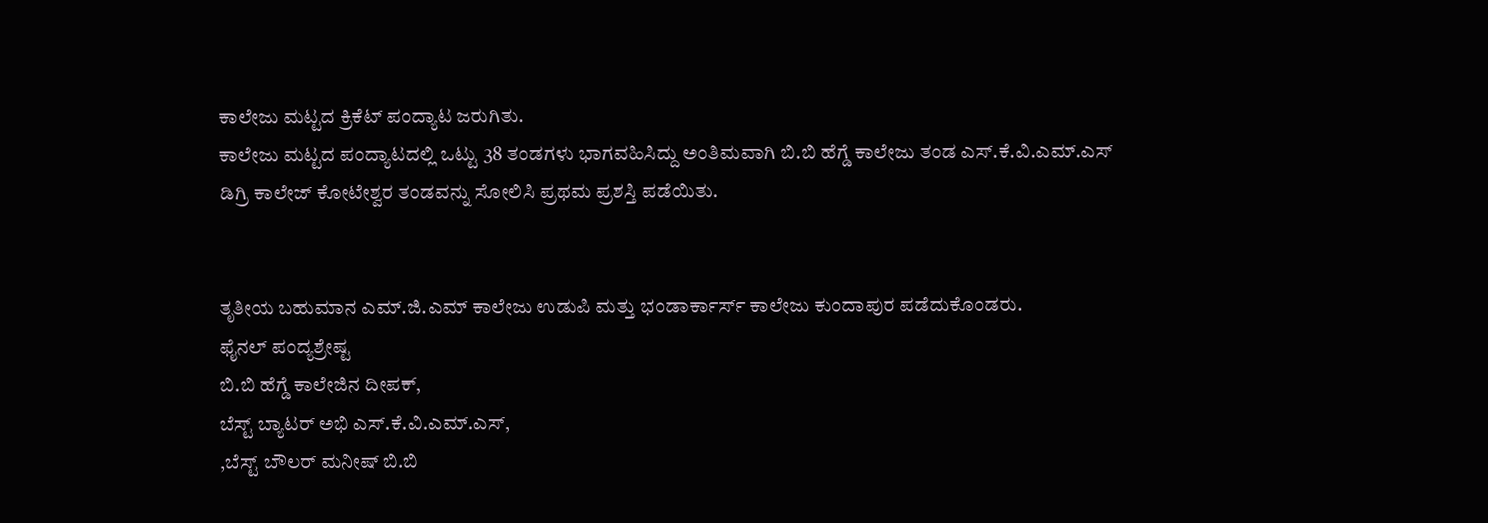ಕಾಲೇಜು ಮಟ್ಟದ ಕ್ರಿಕೆಟ್ ಪಂದ್ಯಾಟ ಜರುಗಿತು.
ಕಾಲೇಜು ಮಟ್ಟದ ಪಂದ್ಯಾಟದಲ್ಲಿ ಒಟ್ಟು 38 ತಂಡಗಳು ಭಾಗವಹಿಸಿದ್ದು ಅಂತಿಮವಾಗಿ ಬಿ.ಬಿ ಹೆಗ್ಡೆ ಕಾಲೇಜು ತಂಡ ಎಸ್.ಕೆ.ವಿ.ಎಮ್.ಎಸ್ ಡಿಗ್ರಿ ಕಾಲೇಜ್ ಕೋಟೇಶ್ವರ ತಂಡವನ್ನು ಸೋಲಿಸಿ ಪ್ರಥಮ ಪ್ರಶಸ್ತಿ ಪಡೆಯಿತು.


ತೃತೀಯ ಬಹುಮಾನ ಎಮ್.ಜಿ.ಎಮ್ ಕಾಲೇಜು ಉಡುಪಿ ಮತ್ತು ಭಂಡಾರ್ಕಾರ್ಸ್ ಕಾಲೇಜು ಕುಂದಾಪುರ ಪಡೆದುಕೊಂಡರು.
ಫೈನಲ್ ಪಂದ್ಯಶ್ರೇಷ್ಟ
ಬಿ.ಬಿ ಹೆಗ್ಡೆ ಕಾಲೇಜಿನ ದೀಪಕ್,
ಬೆಸ್ಟ್ ಬ್ಯಾಟರ್ ಅಭಿ ಎಸ್.ಕೆ.ವಿ.ಎಮ್.ಎಸ್,
,ಬೆಸ್ಟ್ ಬೌಲರ್ ಮನೀಷ್ ಬಿ.ಬಿ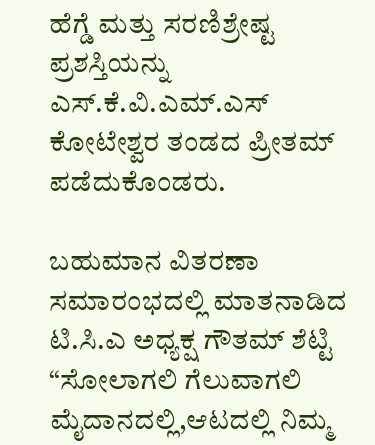ಹೆಗ್ಡೆ ಮತ್ತು ಸರಣಿಶ್ರೇಷ್ಟ ಪ್ರಶಸ್ತಿಯನ್ನು ಎಸ್.ಕೆ.ವಿ.ಎಮ್.ಎಸ್ ಕೋಟೇಶ್ವರ ತಂಡದ ಪ್ರೀತಮ್ ಪಡೆದುಕೊಂಡರು.

ಬಹುಮಾನ ವಿತರಣಾ ಸಮಾರಂಭದಲ್ಲಿ ಮಾತನಾಡಿದ
ಟಿ.ಸಿ.ಎ ಅಧ್ಯಕ್ಷ ಗೌತಮ್ ಶೆಟ್ಟಿ “ಸೋಲಾಗಲಿ ಗೆಲುವಾಗಲಿ ಮೈದಾನದಲ್ಲಿ,ಆಟದಲ್ಲಿ ನಿಮ್ಮ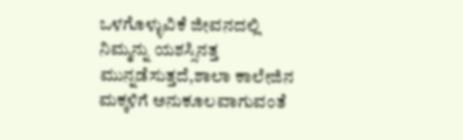ಒಳಗೊಳ್ಳುವಿಕೆ ಜೀವನದಲ್ಲಿ ನಿಮ್ಮನ್ನು ಯಶಸ್ಸಿನತ್ತ ಮುನ್ನಡೆಸುತ್ತದೆ,ಶಾಲಾ ಕಾಲೇಜಿನ ಮಕ್ಕಳಿಗೆ ಅನುಕೂಲವಾಗುವಂತೆ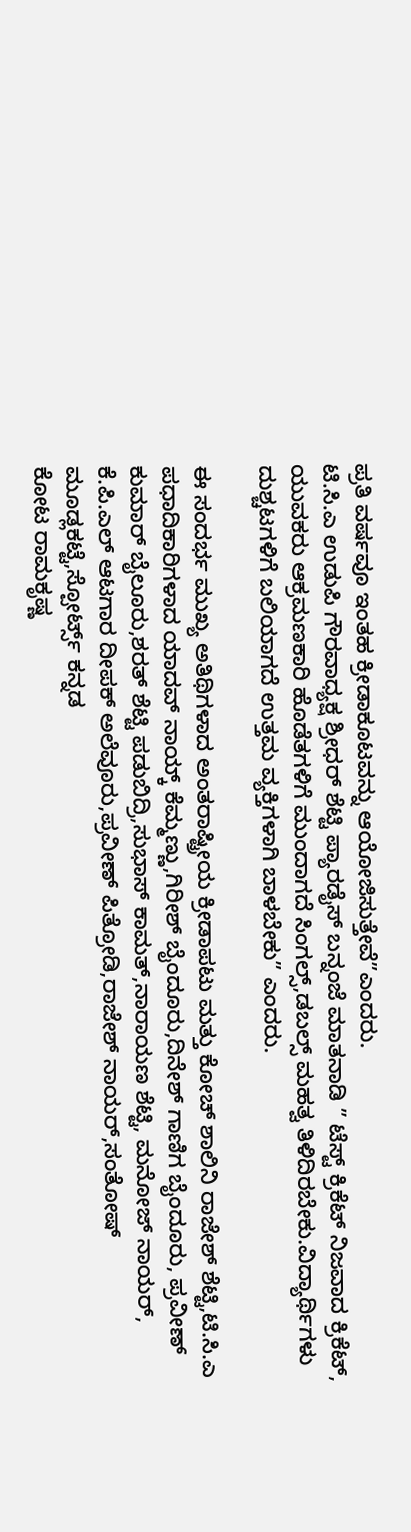ಪ್ರತಿ ವರ್ಷವೂ ಇಂತಹ ಕ್ರೀಡಾಕೂಟವನ್ನು ಆಯೋಜಿಸುತ್ತೇವೆ”ಎಂದರು.
ಟಿ.ಸಿ.ಎ ಉಡುಪಿ ಗೌರವಾಧ್ಯಕ್ಷ ಶ್ರೀಧರ್ ಶೆಟ್ಟಿ ಪ್ಯಾರಡೈಸ್ ಬನ್ನಂಜೆ ಮಾತನಾಡಿ ” ಟೆಸ್ಟ್ ಕ್ರಿಕೆಟ್ ನಿಜವಾದ ಕ್ರಿಕೆಟ್, ಯುವಕರು ಆಕ್ರಮಣಕಾರಿ ಹೊಡೆತಗಳಿಗೆ ಮುಂದಾಗದೆ ಸಿಂಗಲ್ಸ್,ಡಬಲ್ಸ್ ಮಹತ್ವ ತಿಳಿದಿರಬೇಕು.ವಿದ್ಯಾರ್ಥಿಗಳು ದುಶ್ಚಟಗಳಿಗೆ ಬಲಿಯಾಗದೆ ಉತ್ತಮ ವ್ಯಕ್ತಿಗಳಾಗಿ ಬಾಳಬೇಕು” ಎಂದರು.

ಈ ಸಂದರ್ಭ ಮುಖ್ಯ ಅತಿಥಿಗಳಾದ ಅಂತರಾಷ್ಟ್ರೀಯ ಕ್ರೀಡಾಪಟು ಮತ್ತು ಕೋಚ್ ಶಾಲಿನಿ ರಾಜೇಶ್ ಶೆಟ್ಟಿ,ಟಿ.ಸಿ.ಎ ಪಧಾದಿಕಾರಿಗಳಾದ ಯಾದವ್ ನಾಯ್ಕ್ ಕೆಮ್ಮಣ್ಣು,ಗಿರೀಶ್ ಬೈಂದೂರು,ದಿನೇಶ್ ಗಾಣಿಗ ಬೈಂದೂರು, ಪ್ರವೀಣ್ ಕುಮಾರ್ ಬೈಲೂರು,ಶರತ್ ಶೆಟ್ಟಿ ಪಡುಬಿದ್ರಿ,ಸುಭಾಸ್ ಕಾಮತ್,ನಾರಾಯಣ ಶೆಟ್ಟಿ, ಮನೋಜ್ ನಾಯರ್,
ಕೆ.ಪಿ.ಎಲ್ ಆಟಗಾರ ದೀಪಕ್ ಅಲೆವೂರು,ಪ್ರವೀಣ್ ಪಿತ್ರೋಡಿ,ರಾಜೇಶ್ ನಾಯರ್,ಸಂತೋಷ್ ಮೂಡ್ಲಕಟ್ಟೆ,ಸ್ಪೋರ್ಟ್ಸ್ ಕನ್ನಡ
ಕೋಟ ರಾಮಕೃಷ್ಣ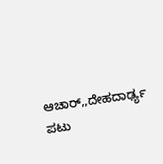ಆಚಾರ್,,ದೇಹದಾರ್ಢ್ಯ ಪಟು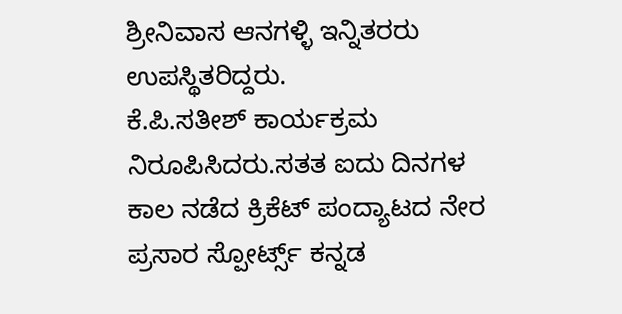ಶ್ರೀನಿವಾಸ ಆನಗಳ್ಳಿ ಇನ್ನಿತರರು ಉಪಸ್ಥಿತರಿದ್ದರು.
ಕೆ.ಪಿ.ಸತೀಶ್ ಕಾರ್ಯಕ್ರಮ ನಿರೂಪಿಸಿದರು.ಸತತ ಐದು ದಿನಗಳ ಕಾಲ ನಡೆದ ಕ್ರಿಕೆಟ್ ಪಂದ್ಯಾಟದ ನೇರ ಪ್ರಸಾರ ಸ್ಪೋರ್ಟ್ಸ್ ಕನ್ನಡ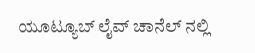ಯೂಟ್ಯೂಬ್ ಲೈವ್ ಚಾನೆಲ್ ನಲ್ಲಿ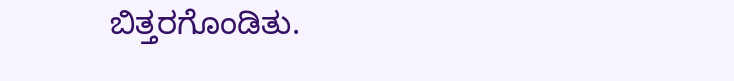ಬಿತ್ತರಗೊಂಡಿತು.